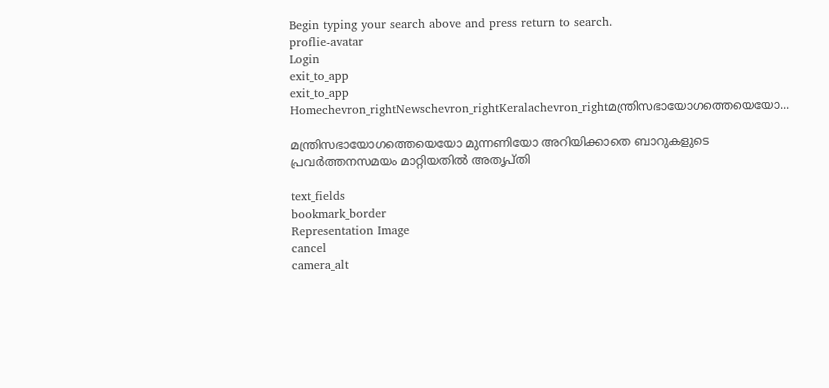Begin typing your search above and press return to search.
proflie-avatar
Login
exit_to_app
exit_to_app
Homechevron_rightNewschevron_rightKeralachevron_rightമന്ത്രിസഭായോഗത്തെയെയോ...

മന്ത്രിസഭായോഗത്തെയെയോ മുന്നണിയോ അറിയിക്കാതെ ബാറുകളുടെ പ്രവർത്തനസമയം മാറ്റിയതിൽ അതൃപ്തി

text_fields
bookmark_border
Representation Image
cancel
camera_alt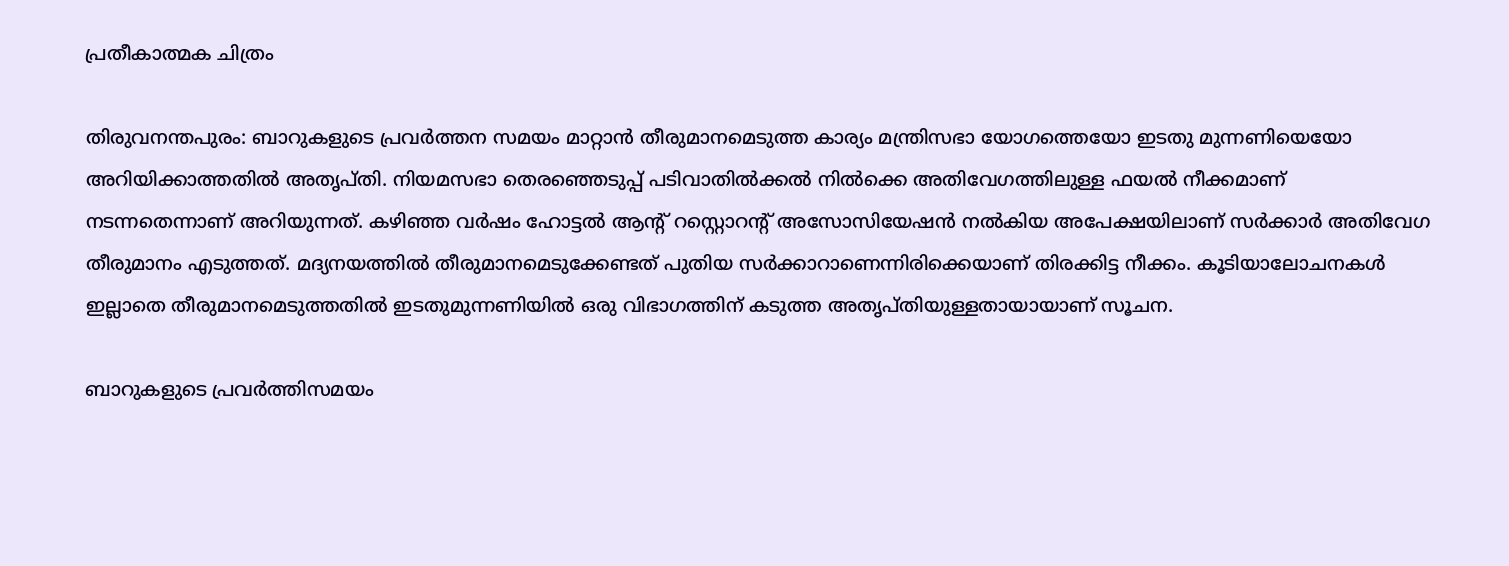പ്രതീകാത്മക ചിത്രം

തിരുവനന്തപുരം: ബാറുകളുടെ പ്രവർത്തന സമയം മാറ്റാൻ തീരുമാനമെടുത്ത കാര്യം മന്ത്രിസഭാ യോഗത്തെയോ ഇടതു മുന്നണിയെയോ അറിയിക്കാത്തതിൽ അതൃപ്തി. നിയമസഭാ തെരഞ്ഞെടുപ്പ് പടിവാതില്‍ക്കല്‍ നില്‍ക്കെ അതിവേഗത്തിലുള്ള ഫയൽ നീക്കമാണ് നടന്നതെന്നാണ് അറിയുന്നത്. കഴിഞ്ഞ വർഷം ഹോട്ടൽ ആന്റ് റസ്റ്റൊറന്റ് അസോസിയേഷൻ നൽകിയ അപേക്ഷയിലാണ് സർക്കാർ അതിവേഗ തീരുമാനം എടുത്തത്. മദ്യനയത്തിൽ തീരുമാനമെടുക്കേണ്ടത് പുതിയ സർക്കാറാണെന്നിരിക്കെയാണ് തിരക്കിട്ട നീക്കം. കൂടിയാലോചനകള്‍ ഇല്ലാതെ തീരുമാനമെടുത്തതില്‍ ഇടതുമുന്നണിയില്‍ ഒരു വിഭാഗത്തിന് കടുത്ത അതൃപ്തിയുള്ളതായായാണ് സൂചന.

ബാറുകളുടെ പ്രവർത്തിസമയം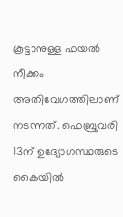കൂട്ടാനുള്ള ഫയൽ നീക്കം അതിവേഗത്തിലാണ് നടന്നത്. ഫെബ്രുവരി 13ന് ഉദ്യോഗസ്ഥരുടെ കൈയിൽ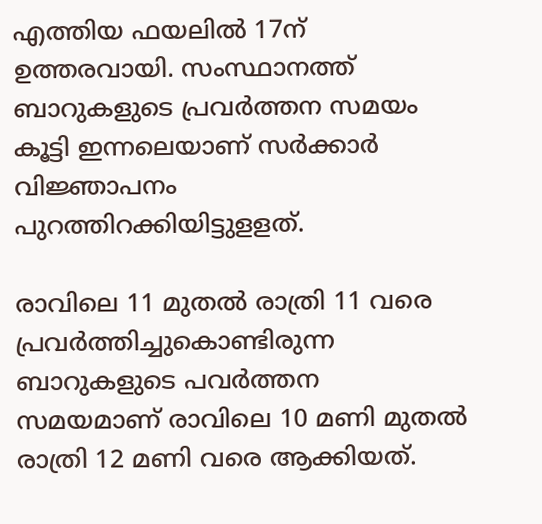എത്തിയ ഫയലിൽ 17ന് ഉത്തരവായി. സംസ്ഥാനത്ത് ബാറുകളുടെ പ്രവർത്തന സമയം കൂട്ടി ഇന്നലെയാണ് സർക്കാർ വിജ്ഞാപനം പുറത്തിറക്കിയിട്ടുളളത്.

രാവിലെ 11 മുതൽ രാത്രി 11 വരെ പ്രവർത്തിച്ചുകൊണ്ടിരുന്ന ബാറുകളുടെ പവർത്തന സമയമാണ് രാവിലെ 10 മണി മുതൽ രാത്രി 12 മണി വരെ ആക്കിയത്.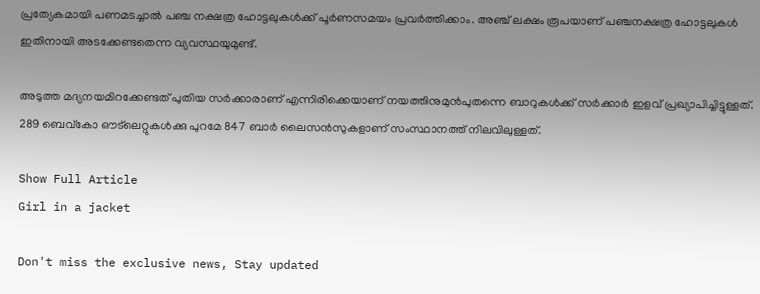പ്രത്യേകമായി പണമടച്ചാൽ പഞ്ച നക്ഷത്ര ഹോട്ടലുകൾക്ക് പൂർണസമയം പ്രവർത്തിക്കാം. അഞ്ച് ലക്ഷം രൂപയാണ് പഞ്ചനക്ഷത്ര ഹോട്ടലുകൾ ഇതിനായി അടക്കേണ്ടതെന്ന വ്യവസ്ഥയുമുണ്ട്.

അടുത്ത മദ്യനയമിറക്കേണ്ടത് പുതിയ സര്‍ക്കാരാണ് എന്നിരിക്കെയാണ് നയത്തിനുമുൻപുതന്നെ ബാറുകള്‍ക്ക് സര്‍ക്കാര്‍ ഇളവ് പ്രഖ്യാപിച്ചിട്ടുള്ളത്. 289 ബെവ്കോ ഔട്‌ലെറ്റുകൾക്കു പുറമേ 847 ബാർ ലൈസൻസുകളാണ് സംസ്ഥാനത്ത് നിലവിലുള്ളത്.

Show Full Article
Girl in a jacket

Don't miss the exclusive news, Stay updated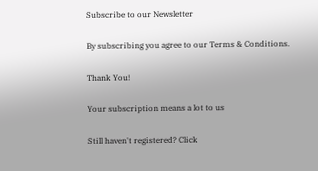Subscribe to our Newsletter

By subscribing you agree to our Terms & Conditions.

Thank You!

Your subscription means a lot to us

Still haven't registered? Click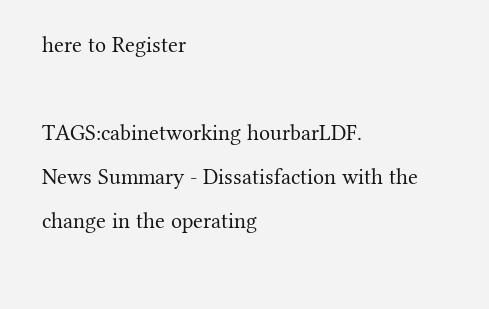here to Register

TAGS:cabinetworking hourbarLDF.
News Summary - Dissatisfaction with the change in the operating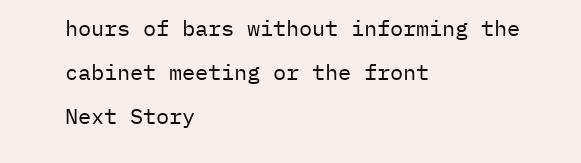hours of bars without informing the cabinet meeting or the front
Next Story